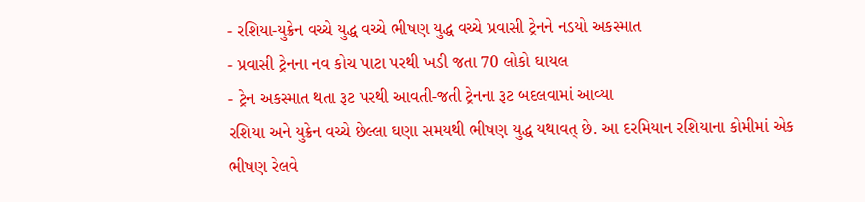- રશિયા-યુક્રેન વચ્ચે યુદ્ધ વચ્ચે ભીષણ યુદ્ધ વચ્ચે પ્રવાસી ટ્રેનને નડયો અકસ્માત
- પ્રવાસી ટ્રેનના નવ કોચ પાટા પરથી ખડી જતા 70 લોકો ઘાયલ
- ટ્રેન અકસ્માત થતા રૂટ પરથી આવતી-જતી ટ્રેનના રૂટ બદલવામાં આવ્યા
રશિયા અને યુક્રેન વચ્ચે છેલ્લા ઘણા સમયથી ભીષણ યુદ્ધ યથાવત્ છે. આ દરમિયાન રશિયાના કોમીમાં એક ભીષણ રેલવે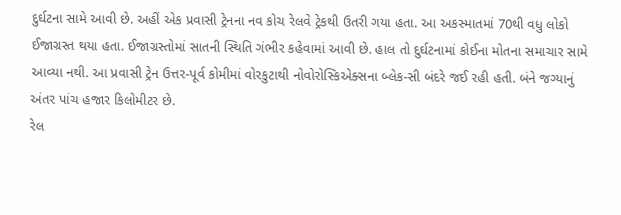દુર્ઘટના સામે આવી છે. અહીં એક પ્રવાસી ટ્રેનના નવ કોચ રેલવે ટ્રેકથી ઉતરી ગયા હતા. આ અકસ્માતમાં 70થી વધુ લોકો ઈજાગ્રસ્ત થયા હતા. ઈજાગ્રસ્તોમાં સાતની સ્થિતિ ગંભીર કહેવામાં આવી છે. હાલ તો દુર્ઘટનામાં કોઈના મોતના સમાચાર સામે આવ્યા નથી. આ પ્રવાસી ટ્રેન ઉત્તર-પૂર્વ કોમીમાં વોરકુટાથી નોવોરોસ્કિએક્સના બ્લેક-સી બંદરે જઈ રહી હતી. બંને જગ્યાનું અંતર પાંચ હજાર કિલોમીટર છે.
રેલ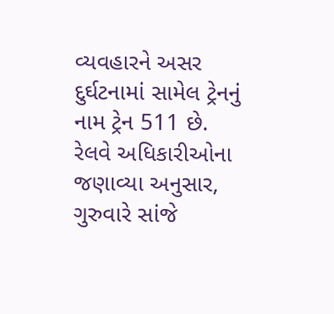વ્યવહારને અસર
દુર્ઘટનામાં સામેલ ટ્રેનનું નામ ટ્રેન 511 છે. રેલવે અધિકારીઓના જણાવ્યા અનુસાર, ગુરુવારે સાંજે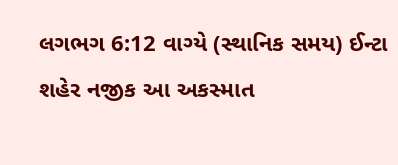લગભગ 6:12 વાગ્યે (સ્થાનિક સમય) ઈન્ટા શહેર નજીક આ અકસ્માત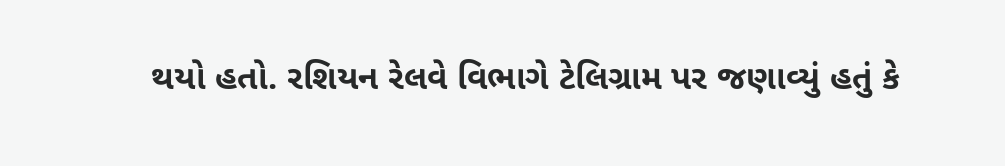થયો હતો. રશિયન રેલવે વિભાગે ટેલિગ્રામ પર જણાવ્યું હતું કે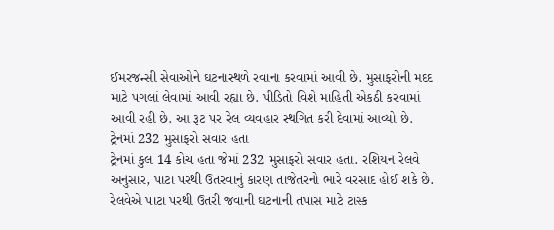ઈમરજન્સી સેવાઓને ઘટનાસ્થળે રવાના કરવામાં આવી છે. મુસાફરોની મદદ માટે પગલાં લેવામાં આવી રહ્યા છે. પીડિતો વિશે માહિતી એકઠી કરવામાં આવી રહી છે. આ રૂટ પર રેલ વ્યવહાર સ્થગિત કરી દેવામાં આવ્યો છે.
ટ્રેનમાં 232 મુસાફરો સવાર હતા
ટ્રેનમાં કુલ 14 કોચ હતા જેમાં 232 મુસાફરો સવાર હતા. રશિયન રેલવે અનુસાર, પાટા પરથી ઉતરવાનું કારણ તાજેતરનો ભારે વરસાદ હોઈ શકે છે. રેલવેએ પાટા પરથી ઉતરી જવાની ઘટનાની તપાસ માટે ટાસ્ક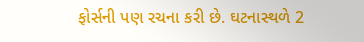ફોર્સની પણ રચના કરી છે. ઘટનાસ્થળે 2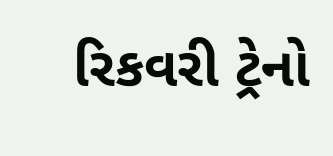રિકવરી ટ્રેનો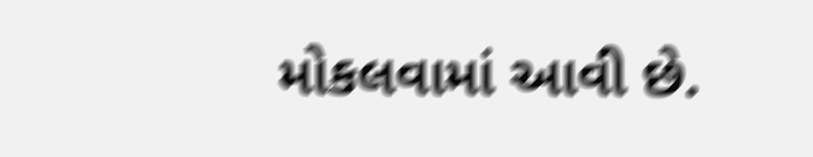મોકલવામાં આવી છે.